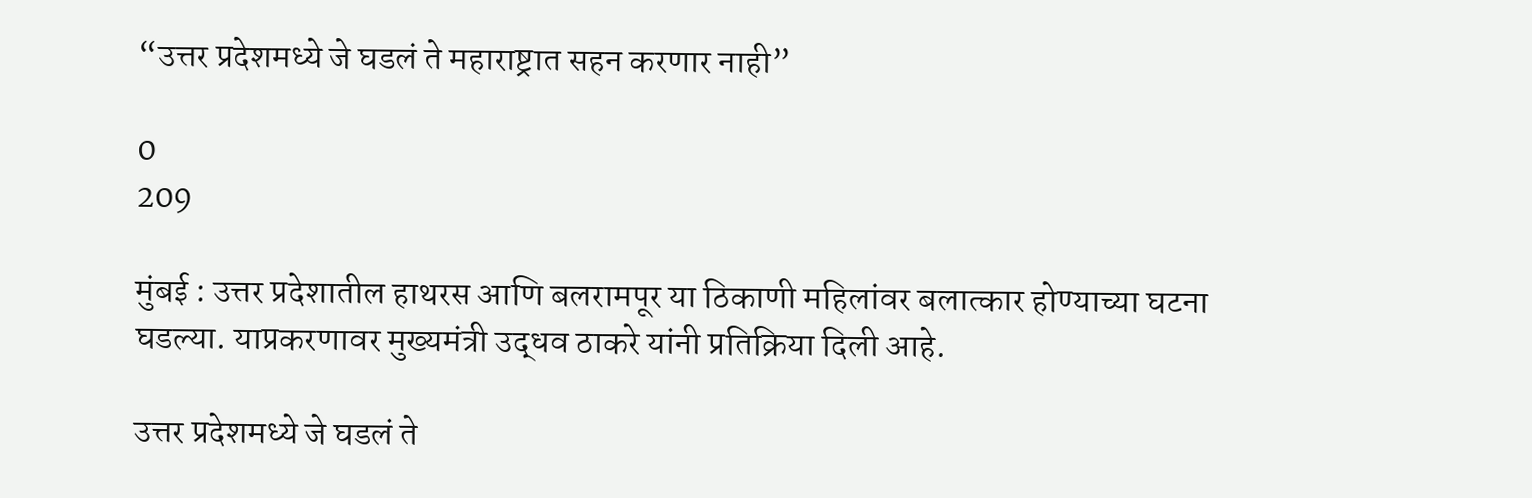“उत्तर प्रदेशमध्ये जे घडलं ते महाराष्ट्रात सहन करणार नाही”

0
209

मुंबई : उत्तर प्रदेशातील हाथरस आणि बलरामपूर या ठिकाणी महिलांवर बलात्कार होण्याच्या घटना घडल्या. याप्रकरणावर मुख्यमंत्री उद्धव ठाकरे यांनी प्रतिक्रिया दिली आहे.

उत्तर प्रदेशमध्ये जे घडलं ते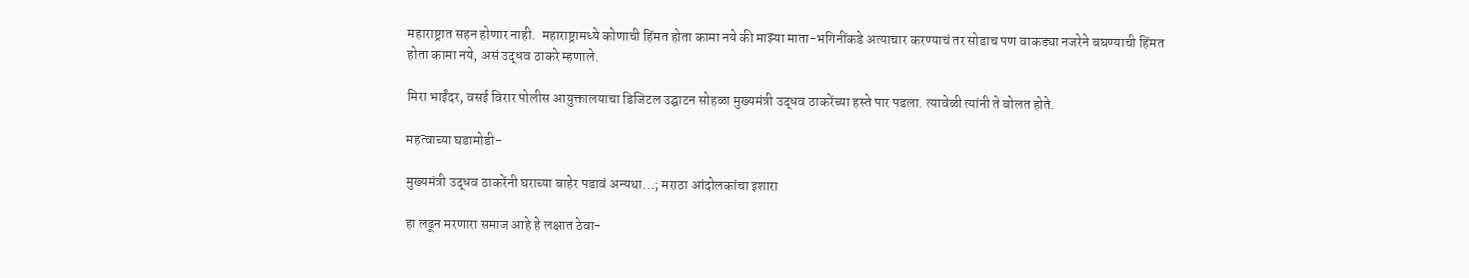महाराष्ट्रात सहन होणार नाही.  महाराष्ट्रामध्ये कोणाची हिंमत होता कामा नये की माझ्या माता-भगिनींकडे अत्याचार करण्याचं तर सोडाच पण वाकड्या नजरेने बघण्याची हिंमत होता कामा नये, असं उद्धव ठाकरे म्हणाले.

मिरा भाईंदर, वसई विरार पोलीस आयुक्तालयाचा डिजिटल उद्घाटन सोहळा मुख्यमंत्री उद्धव ठाकरेंच्या हस्ते पार पडला. त्यावेळी त्यांनी ते बोलत होते.

महत्वाच्या घडामोडी-

मुख्यमंत्री उद्धव ठाकरेंनी घराच्या बाहेर पडावं अन्यथा…; मराठा आंदोलकांचा इशारा

हा लढून मरणारा समाज आहे हे लक्षात ठेवा-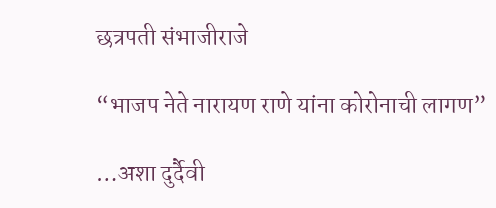छत्रपती संभाजीराजे

“भाजप नेते नारायण राणे यांना कोरोनाची लागण”

…अशा दुर्दैवी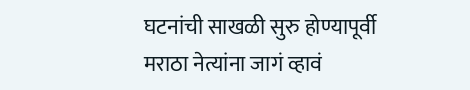घटनांची साखळी सुरु होण्यापूर्वी मराठा नेत्यांना जागं व्हावं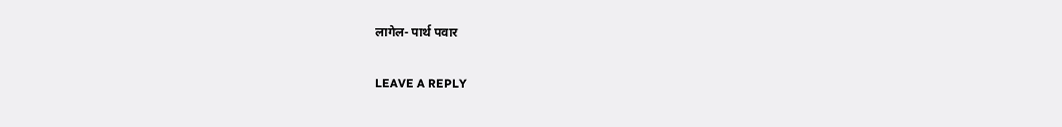लागेल- पार्थ पवार

LEAVE A REPLY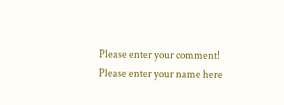Please enter your comment!
Please enter your name here